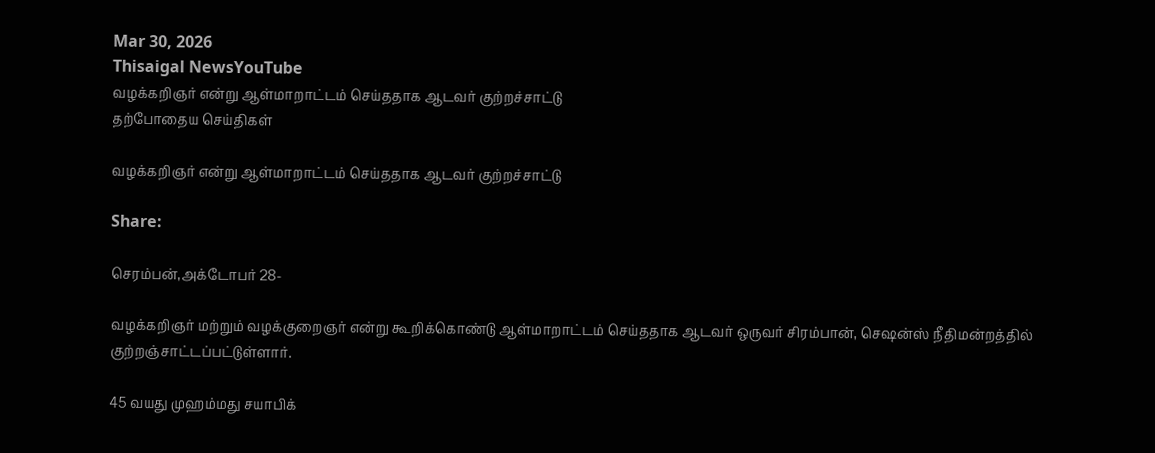Mar 30, 2026
Thisaigal NewsYouTube
வழக்கறிஞர் என்று ஆள்மாறாட்டம் செய்ததாக ஆடவர் குற்றச்சாட்டு
தற்போதைய செய்திகள்

வழக்கறிஞர் என்று ஆள்மாறாட்டம் செய்ததாக ஆடவர் குற்றச்சாட்டு

Share:

செரம்பன்,அக்டோபர் 28-

வழக்கறிஞர் மற்றும் வழக்குறைஞர் என்று கூறிக்கொண்டு ஆள்மாறாட்டம் செய்ததாக ஆடவர் ஒருவர் சிரம்பான், செஷன்ஸ் நீதிமன்றத்தில் குற்றஞ்சாட்டப்பட்டுள்ளார்.

45 வயது முஹம்மது சயாபிக்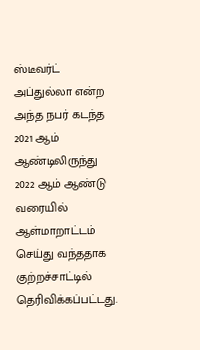ஸ்டீவர்ட் அப்துல்லா என்ற அந்த நபர் கடந்த 2021 ஆம் ஆண்டிலிருந்து 2022 ஆம் ஆண்டு வரையில் ஆள்மாறாட்டம் செய்து வந்ததாக குற்றச்சாட்டில் தெரிவிக்கப்பட்டது.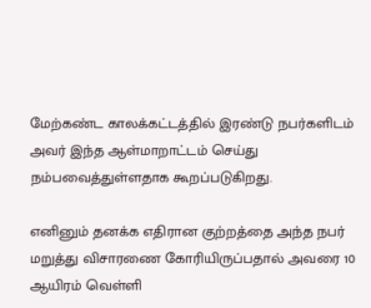மேற்கண்ட காலக்கட்டத்தில் இரண்டு நபர்களிடம் அவர் இந்த ஆள்மாறாட்டம் செய்து நம்பவைத்துள்ளதாக கூறப்படுகிறது.

எனினும் தனக்க எதிரான குற்றத்தை அந்த நபர் மறுத்து விசாரணை கோரியிருப்பதால் அவரை 10 ஆயிரம் வெள்ளி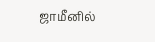ஜாமீனில்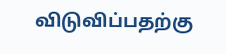விடுவிப்பதற்கு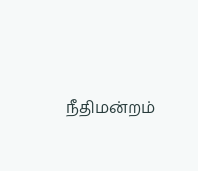நீதிமன்றம்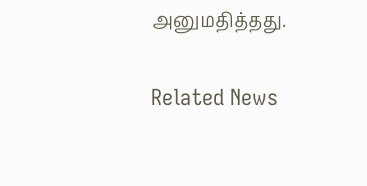அனுமதித்தது.

Related News